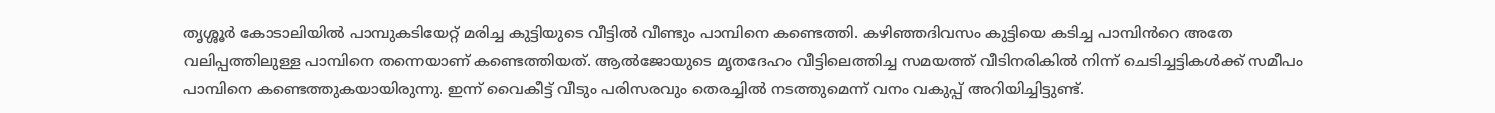തൃശ്ശൂർ കോടാലിയിൽ പാമ്പുകടിയേറ്റ് മരിച്ച കുട്ടിയുടെ വീട്ടിൽ വീണ്ടും പാമ്പിനെ കണ്ടെത്തി. കഴിഞ്ഞദിവസം കുട്ടിയെ കടിച്ച പാമ്പിൻറെ അതേ വലിപ്പത്തിലുള്ള പാമ്പിനെ തന്നെയാണ് കണ്ടെത്തിയത്. ആൽജോയുടെ മൃതദേഹം വീട്ടിലെത്തിച്ച സമയത്ത് വീടിനരികിൽ നിന്ന് ചെടിച്ചട്ടികൾക്ക് സമീപം പാമ്പിനെ കണ്ടെത്തുകയായിരുന്നു. ഇന്ന് വൈകീട്ട് വീടും പരിസരവും തെരച്ചിൽ നടത്തുമെന്ന് വനം വകുപ്പ് അറിയിച്ചിട്ടുണ്ട്.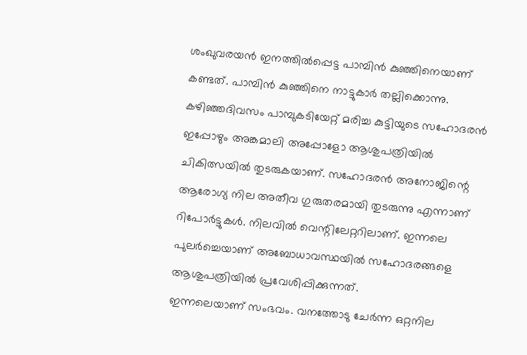ശംഖുവരയൻ ഇനത്തിൽപ്പെട്ട പാമ്പിൻ കുഞ്ഞിനെയാണ് കണ്ടത്. പാമ്പിൻ കുഞ്ഞിനെ നാട്ടുകാർ തല്ലിക്കൊന്നു.
കഴിഞ്ഞദിവസം പാമ്പുകടിയേറ്റ് മരിച്ച കുട്ടിയുടെ സഹോദരൻ ഇപ്പോഴും അങ്കമാലി അപ്പോളോ ആശുപത്രിയിൽ ചികിത്സയിൽ തുടരുകയാണ്. സഹോദരൻ അനോജിന്റെ ആരോഗ്യ നില അതീവ ഗുരുതരമായി തുടരുന്നു എന്നാണ് റിപോർട്ടുകൾ. നിലവിൽ വെന്റിലേറ്ററിലാണ്. ഇന്നലെ പുലർച്ചെയാണ് അബോധാവസ്ഥയിൽ സഹോദരങ്ങളെ ആശുപത്രിയിൽ പ്രവേശിപ്പിക്കുന്നത്.
ഇന്നലെയാണ് സംഭവം. വനത്തോടു ചേർന്ന ഒറ്റനില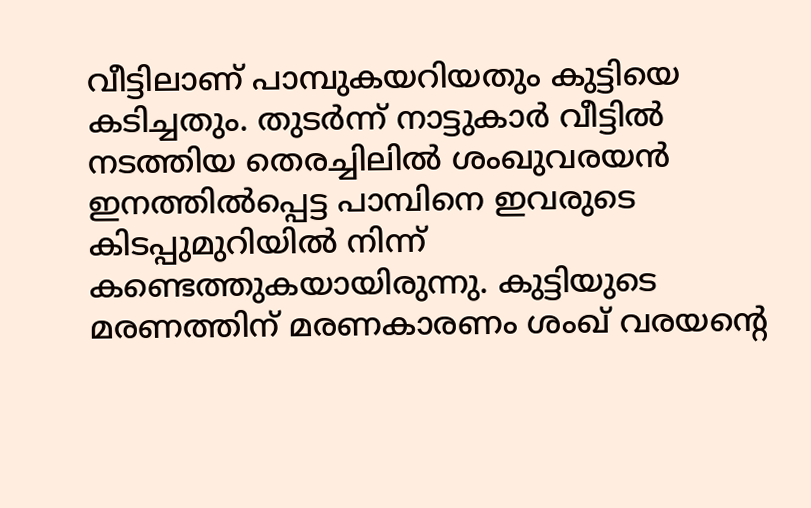വീട്ടിലാണ് പാമ്പുകയറിയതും കുട്ടിയെ കടിച്ചതും. തുടർന്ന് നാട്ടുകാർ വീട്ടിൽ നടത്തിയ തെരച്ചിലിൽ ശംഖുവരയൻ ഇനത്തിൽപ്പെട്ട പാമ്പിനെ ഇവരുടെ കിടപ്പുമുറിയിൽ നിന്ന് കണ്ടെത്തുകയായിരുന്നു. കുട്ടിയുടെ മരണത്തിന് മരണകാരണം ശംഖ് വരയന്റെ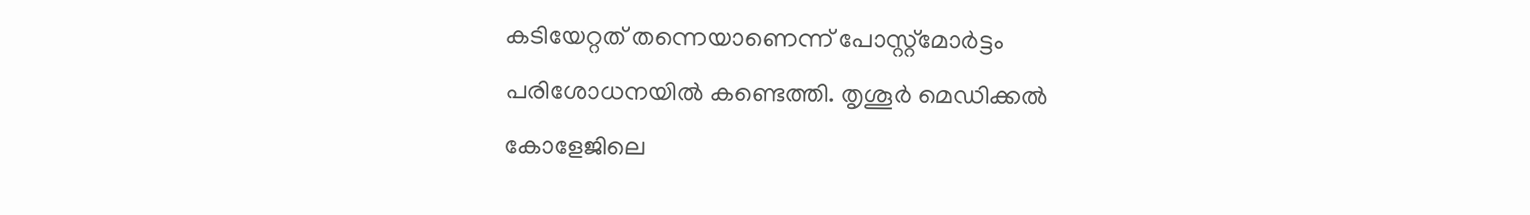കടിയേറ്റത് തന്നെയാണെന്ന് പോസ്റ്റ്മോർട്ടം പരിശോധനയിൽ കണ്ടെത്തി. തൃശൂർ മെഡിക്കൽ കോളേജിലെ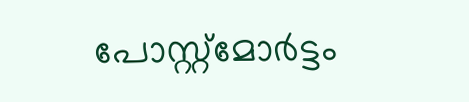പോസ്റ്റ്മോർട്ടം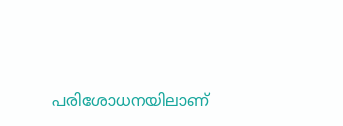പരിശോധനയിലാണ്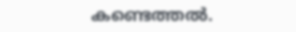കണ്ടെത്തൽ.